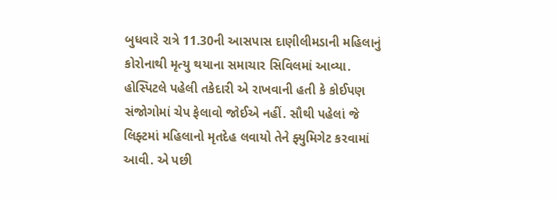બુધવારે રાત્રે 11.30ની આસપાસ દાણીલીમડાની મહિલાનું કોરોનાથી મૃત્યુ થયાના સમાચાર સિવિલમાં આવ્યા. હોસ્પિટલે પહેલી તકેદારી એ રાખવાની હતી કે કોઈપણ સંજોગોમાં ચેપ ફેલાવો જોઈએ નહીં. સૌથી પહેલાં જે લિફ્ટમાં મહિલાનો મૃતદેહ લવાયો તેને ફ્યુમિગેટ કરવામાં આવી. એ પછી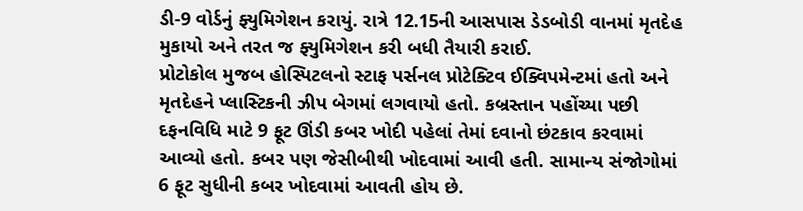ડી-9 વોર્ડનું ફ્યુમિગેશન કરાયું. રાત્રે 12.15ની આસપાસ ડેડબોડી વાનમાં મૃતદેહ મુકાયો અને તરત જ ફ્યુમિગેશન કરી બધી તૈયારી કરાઈ.
પ્રોટોકોલ મુજબ હોસ્પિટલનો સ્ટાફ પર્સનલ પ્રોટેક્ટિવ ઈક્વિપમેન્ટમાં હતો અને મૃતદેહને પ્લાસ્ટિકની ઝીપ બેગમાં લગવાયો હતો. કબ્રસ્તાન પહોંચ્યા પછી દફનવિધિ માટે 9 ફૂટ ઊંડી કબર ખોદી પહેલાં તેમાં દવાનો છંટકાવ કરવામાં આવ્યો હતો. કબર પણ જેસીબીથી ખોદવામાં આવી હતી. સામાન્ય સંજોગોમાં 6 ફૂટ સુધીની કબર ખોદવામાં આવતી હોય છે.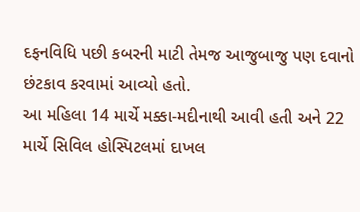દફનવિધિ પછી કબરની માટી તેમજ આજુબાજુ પણ દવાનો છંટકાવ કરવામાં આવ્યો હતો.
આ મહિલા 14 માર્ચે મક્કા-મદીનાથી આવી હતી અને 22 માર્ચે સિવિલ હોસ્પિટલમાં દાખલ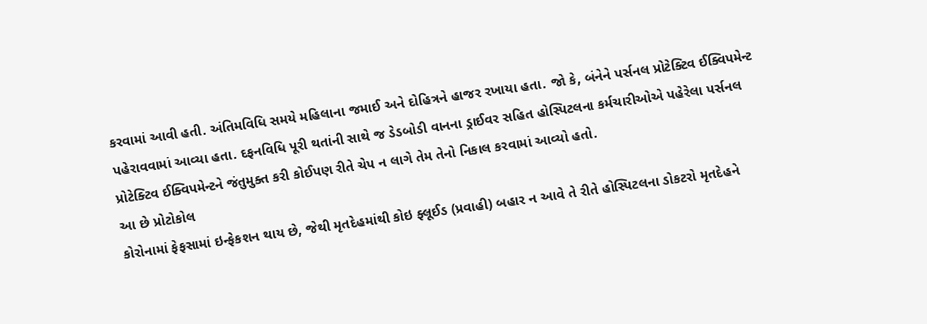કરવામાં આવી હતી. અંતિમવિધિ સમયે મહિલાના જમાઈ અને દોહિત્રને હાજર રખાયા હતા. જો કે, બંનેને પર્સનલ પ્રોટેક્ટિવ ઈક્વિપમેન્ટ પહેરાવવામાં આવ્યા હતા. દફનવિધિ પૂરી થતાંની સાથે જ ડેડબોડી વાનના ડ્રાઈવર સહિત હોસ્પિટલના કર્મચારીઓએ પહેરેલા પર્સનલ પ્રોટેક્ટિવ ઈક્વિપમેન્ટને જંતુમુક્ત કરી કોઈપણ રીતે ચેપ ન લાગે તેમ તેનો નિકાલ કરવામાં આવ્યો હતો.
આ છે પ્રોટોકોલ
કોરોનામાં ફેફસામાં ઇન્ફેકશન થાય છે, જેથી મૃતદેહમાંથી કોઇ ફ્લૂઈડ (પ્રવાહી) બહાર ન આવે તે રીતે હોસ્પિટલના ડોકટરો મૃતદેહને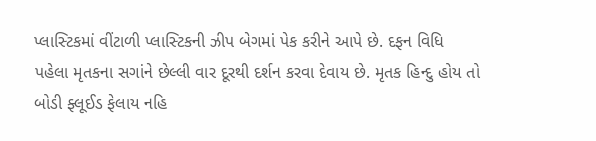પ્લાસ્ટિકમાં વીંટાળી પ્લાસ્ટિકની ઝીપ બેગમાં પેક કરીને આપે છે. દફન વિધિ પહેલા મૃતકના સગાંને છેલ્લી વાર દૂરથી દર્શન કરવા દેવાય છે. મૃતક હિન્દુ હોય તો બોડી ફ્લૂઈડ ફેલાય નહિ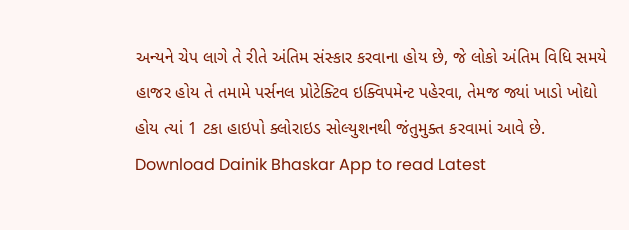અન્યને ચેપ લાગે તે રીતે અંતિમ સંસ્કાર કરવાના હોય છે, જે લોકો અંતિમ વિધિ સમયે હાજર હોય તે તમામે પર્સનલ પ્રોટેક્ટિવ ઇક્વિપમેન્ટ પહેરવા, તેમજ જ્યાં ખાડો ખોદ્યો હોય ત્યાં 1 ટકા હાઇપો ક્લોરાઇડ સોલ્યુશનથી જંતુમુક્ત કરવામાં આવે છે.
Download Dainik Bhaskar App to read Latest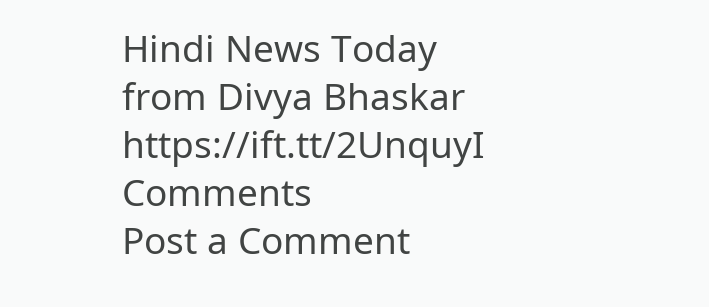Hindi News Today
from Divya Bhaskar https://ift.tt/2UnquyI
Comments
Post a Comment